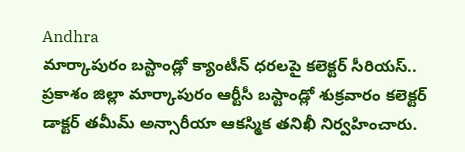Andhra
మార్కాపురం బస్టాండ్లో క్యాంటీన్ ధరలపై కలెక్టర్ సీరియస్..
ప్రకాశం జిల్లా మార్కాపురం ఆర్టీసీ బస్టాండ్లో శుక్రవారం కలెక్టర్ డాక్టర్ తమీమ్ అన్సారీయా ఆకస్మిక తనిఖీ నిర్వహించారు.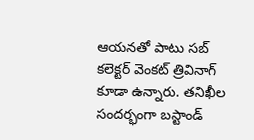ఆయనతో పాటు సబ్ కలెక్టర్ వెంకట్ త్రివినాగ్ కూడా ఉన్నారు. తనిఖీల సందర్భంగా బస్టాండ్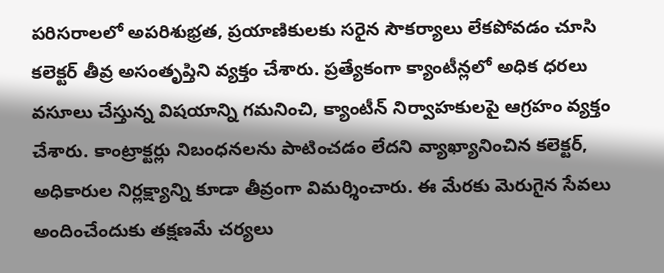పరిసరాలలో అపరిశుభ్రత, ప్రయాణికులకు సరైన సౌకర్యాలు లేకపోవడం చూసి కలెక్టర్ తీవ్ర అసంతృప్తిని వ్యక్తం చేశారు. ప్రత్యేకంగా క్యాంటీన్లలో అధిక ధరలు వసూలు చేస్తున్న విషయాన్ని గమనించి, క్యాంటీన్ నిర్వాహకులపై ఆగ్రహం వ్యక్తం చేశారు. కాంట్రాక్టర్లు నిబంధనలను పాటించడం లేదని వ్యాఖ్యానించిన కలెక్టర్, అధికారుల నిర్లక్ష్యాన్ని కూడా తీవ్రంగా విమర్శించారు. ఈ మేరకు మెరుగైన సేవలు అందించేందుకు తక్షణమే చర్యలు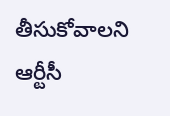తీసుకోవాలని ఆర్టీసీ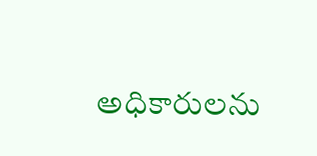అధికారులను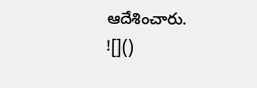ఆదేశించారు.
![]()